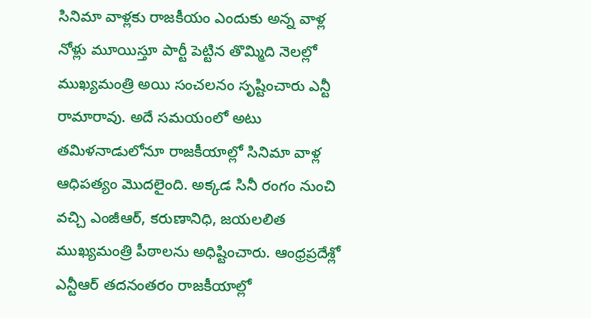సినిమా వాళ్లకు రాజకీయం ఎందుకు అన్న వాళ్ల నోళ్లు మూయిస్తూ పార్టీ పెట్టిన తొమ్మిది నెలల్లో ముఖ్యమంత్రి అయి సంచలనం సృష్టించారు ఎన్టీ రామారావు. అదే సమయంలో అటు తమిళనాడులోనూ రాజకీయాల్లో సినిమా వాళ్ల ఆధిపత్యం మొదలైంది. అక్కడ సినీ రంగం నుంచి వచ్చి ఎంజీఆర్, కరుణానిధి, జయలలిత ముఖ్యమంత్రి పీఠాలను అధిష్టించారు. ఆంధ్రప్రదేశ్లో ఎన్టీఆర్ తదనంతరం రాజకీయాల్లో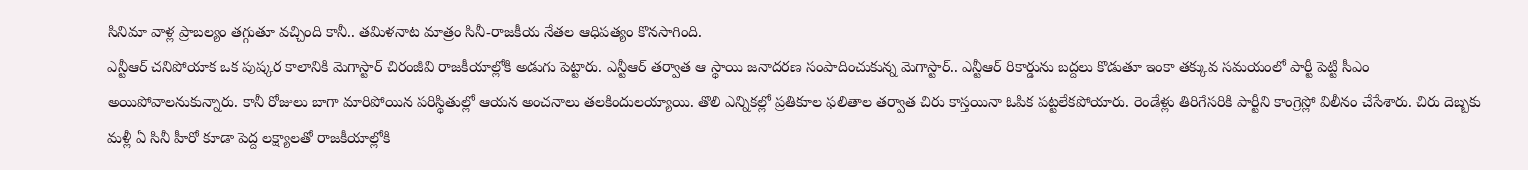సినిమా వాళ్ల ప్రాబల్యం తగ్గుతూ వచ్చింది కానీ.. తమిళనాట మాత్రం సినీ-రాజకీయ నేతల ఆధిపత్యం కొనసాగింది.
ఎన్టీఆర్ చనిపోయాక ఒక పుష్కర కాలానికి మెగాస్టార్ చిరంజీవి రాజకీయాల్లోకి అడుగు పెట్టారు. ఎన్టీఆర్ తర్వాత ఆ స్థాయి జనాదరణ సంపాదించుకున్న మెగాస్టార్.. ఎన్టీఆర్ రికార్డును బద్దలు కొడుతూ ఇంకా తక్కువ సమయంలో పార్టీ పెట్టి సీఎం అయిపోవాలనుకున్నారు. కానీ రోజులు బాగా మారిపోయిన పరిస్థితుల్లో ఆయన అంచనాలు తలకిందులయ్యాయి. తొలి ఎన్నికల్లో ప్రతికూల ఫలితాల తర్వాత చిరు కాస్తయినా ఓపిక పట్టలేకపోయారు. రెండేళ్లు తిరిగేసరికి పార్టీని కాంగ్రెస్లో విలీనం చేసేశారు. చిరు దెబ్బకు మళ్లీ ఏ సినీ హీరో కూడా పెద్ద లక్ష్యాలతో రాజకీయాల్లోకి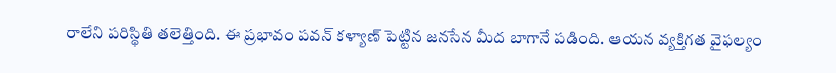రాలేని పరిస్థితి తలెత్తింది. ఈ ప్రభావం పవన్ కళ్యాణ్ పెట్టిన జనసేన మీద బాగానే పడింది. ఆయన వ్యక్తిగత వైఫల్యం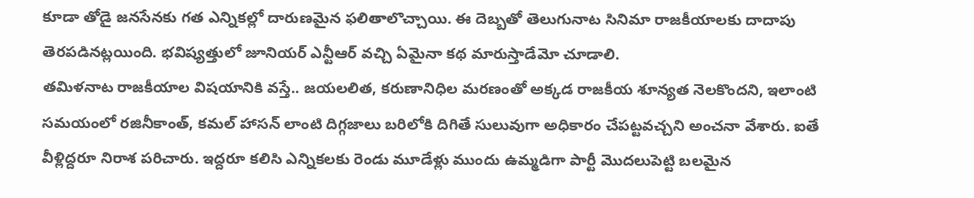కూడా తోడై జనసేనకు గత ఎన్నికల్లో దారుణమైన ఫలితాలొచ్చాయి. ఈ దెబ్బతో తెలుగునాట సినిమా రాజకీయాలకు దాదాపు తెరపడినట్లయింది. భవిష్యత్తులో జూనియర్ ఎన్టీఆర్ వచ్చి ఏమైనా కథ మారుస్తాడేమో చూడాలి.
తమిళనాట రాజకీయాల విషయానికి వస్తే.. జయలలిత, కరుణానిధిల మరణంతో అక్కడ రాజకీయ శూన్యత నెలకొందని, ఇలాంటి సమయంలో రజినీకాంత్, కమల్ హాసన్ లాంటి దిగ్గజాలు బరిలోకి దిగితే సులువుగా అధికారం చేపట్టవచ్చని అంచనా వేశారు. ఐతే వీళ్లిద్దరూ నిరాశ పరిచారు. ఇద్దరూ కలిసి ఎన్నికలకు రెండు మూడేళ్లు ముందు ఉమ్మడిగా పార్టీ మొదలుపెట్టి బలమైన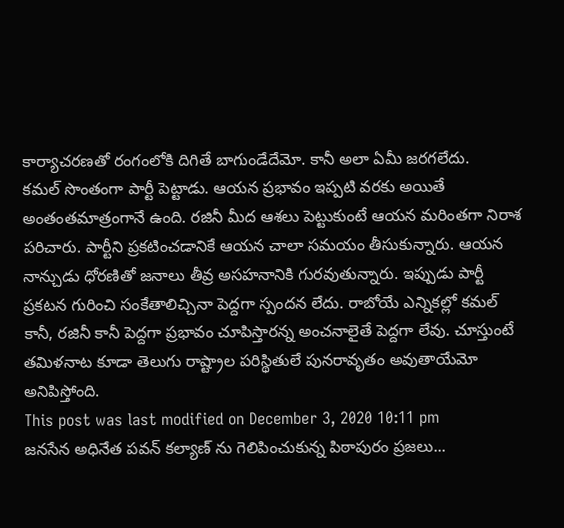కార్యాచరణతో రంగంలోకి దిగితే బాగుండేదేమో. కానీ అలా ఏమీ జరగలేదు.
కమల్ సొంతంగా పార్టీ పెట్టాడు. ఆయన ప్రభావం ఇప్పటి వరకు అయితే అంతంతమాత్రంగానే ఉంది. రజినీ మీద ఆశలు పెట్టుకుంటే ఆయన మరింతగా నిరాశ పరిచారు. పార్టీని ప్రకటించడానికే ఆయన చాలా సమయం తీసుకున్నారు. ఆయన నాన్చుడు ధోరణితో జనాలు తీవ్ర అసహనానికి గురవుతున్నారు. ఇప్పుడు పార్టీ ప్రకటన గురించి సంకేతాలిచ్చినా పెద్దగా స్పందన లేదు. రాబోయే ఎన్నికల్లో కమల్ కానీ, రజినీ కానీ పెద్దగా ప్రభావం చూపిస్తారన్న అంచనాలైతే పెద్దగా లేవు. చూస్తుంటే తమిళనాట కూడా తెలుగు రాష్ట్రాల పరిస్థితులే పునరావృతం అవుతాయేమో అనిపిస్తోంది.
This post was last modified on December 3, 2020 10:11 pm
జనసేన అధినేత పవన్ కల్యాణ్ ను గెలిపించుకున్న పిఠాపురం ప్రజలు...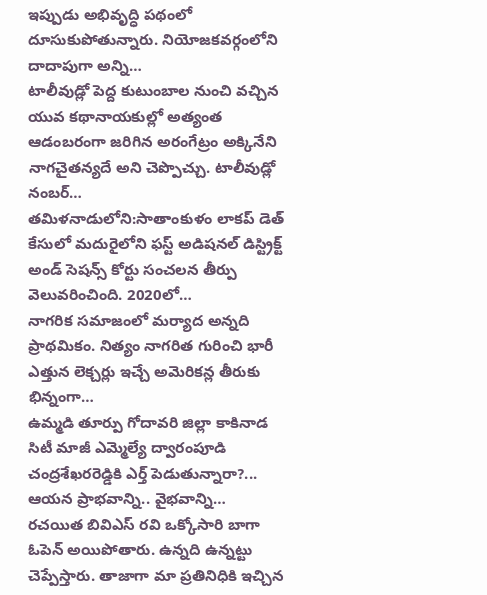ఇప్పుడు అభివృద్ధి పథంలో దూసుకుపోతున్నారు. నియోజకవర్గంలోని దాదాపుగా అన్ని…
టాలీవుడ్లో పెద్ద కుటుంబాల నుంచి వచ్చిన యువ కథానాయకుల్లో అత్యంత ఆడంబరంగా జరిగిన అరంగేట్రం అక్కినేని నాగచైతన్యదే అని చెప్పొచ్చు. టాలీవుడ్లో నంబర్…
తమిళనాడులోని:సాతాంకుళం లాకప్ డెత్ కేసులో మదురైలోని ఫస్ట్ అడిషనల్ డిస్ట్రిక్ట్ అండ్ సెషన్స్ కోర్టు సంచలన తీర్పు వెలువరించింది. 2020లో…
నాగరిక సమాజంలో మర్యాద అన్నది ప్రాథమికం. నిత్యం నాగరిత గురించి భారీ ఎత్తున లెక్చర్లు ఇచ్చే అమెరికన్ల తీరుకు భిన్నంగా…
ఉమ్మడి తూర్పు గోదావరి జిల్లా కాకినాడ సిటీ మాజీ ఎమ్మెల్యే ద్వారంపూడి చంద్రశేఖరరెడ్డికి ఎర్త్ పెడుతున్నారా?... ఆయన ప్రాభవాన్ని.. వైభవాన్ని…
రచయిత బివిఎస్ రవి ఒక్కోసారి బాగా ఓపెన్ అయిపోతారు. ఉన్నది ఉన్నట్టు చెప్పేస్తారు. తాజాగా మా ప్రతినిధికి ఇచ్చిన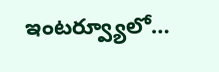ఇంటర్వ్యూలో…